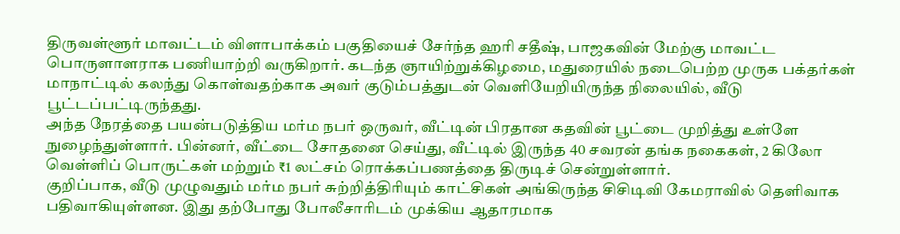திருவள்ளூர் மாவட்டம் விளாபாக்கம் பகுதியைச் சேர்ந்த ஹரி சதீஷ், பாஜகவின் மேற்கு மாவட்ட பொருளாளராக பணியாற்றி வருகிறார். கடந்த ஞாயிற்றுக்கிழமை, மதுரையில் நடைபெற்ற முருக பக்தர்கள் மாநாட்டில் கலந்து கொள்வதற்காக அவர் குடும்பத்துடன் வெளியேறியிருந்த நிலையில், வீடு பூட்டப்பட்டிருந்தது.
அந்த நேரத்தை பயன்படுத்திய மர்ம நபர் ஒருவர், வீட்டின் பிரதான கதவின் பூட்டை முறித்து உள்ளே நுழைந்துள்ளார். பின்னர், வீட்டை சோதனை செய்து, வீட்டில் இருந்த 40 சவரன் தங்க நகைகள், 2 கிலோ வெள்ளிப் பொருட்கள் மற்றும் ₹1 லட்சம் ரொக்கப்பணத்தை திருடிச் சென்றுள்ளார்.
குறிப்பாக, வீடு முழுவதும் மர்ம நபர் சுற்றித்திரியும் காட்சிகள் அங்கிருந்த சிசிடிவி கேமராவில் தெளிவாக பதிவாகியுள்ளன. இது தற்போது போலீசாரிடம் முக்கிய ஆதாரமாக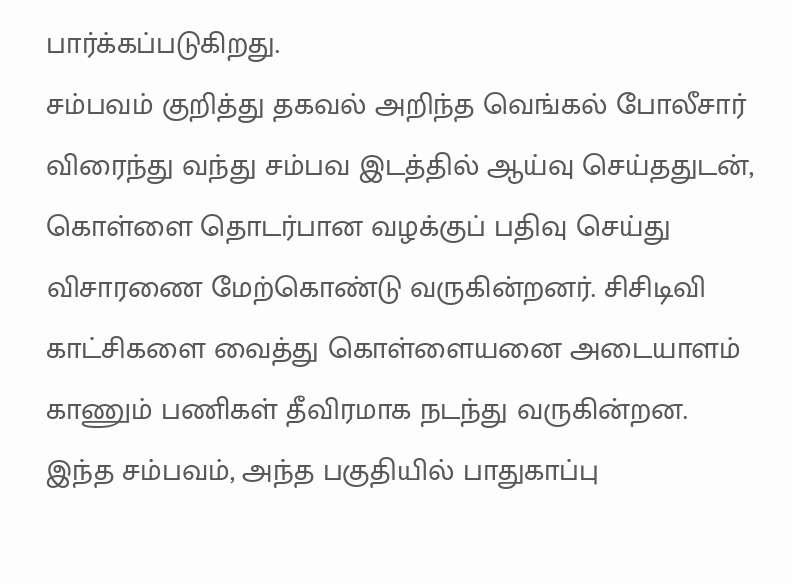பார்க்கப்படுகிறது.
சம்பவம் குறித்து தகவல் அறிந்த வெங்கல் போலீசார் விரைந்து வந்து சம்பவ இடத்தில் ஆய்வு செய்ததுடன், கொள்ளை தொடர்பான வழக்குப் பதிவு செய்து விசாரணை மேற்கொண்டு வருகின்றனர். சிசிடிவி காட்சிகளை வைத்து கொள்ளையனை அடையாளம் காணும் பணிகள் தீவிரமாக நடந்து வருகின்றன.
இந்த சம்பவம், அந்த பகுதியில் பாதுகாப்பு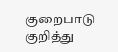குறைபாடு குறித்து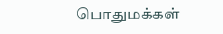பொதுமக்கள்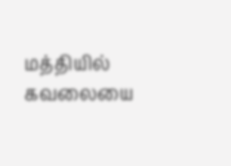மத்தியில் கவலையை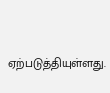ஏற்படுத்தியுள்ளது.